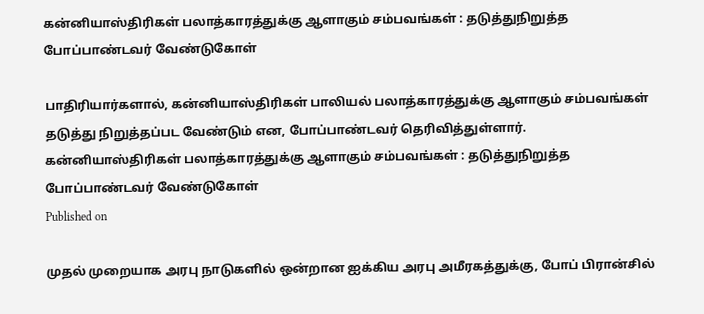கன்னியாஸ்திரிகள் பலாத்காரத்துக்கு ஆளாகும் சம்பவங்கள் : தடுத்துநிறுத்த போப்பாண்டவர் வேண்டுகோள்

பாதிரியார்களால், கன்னியாஸ்திரிகள் பாலியல் பலாத்காரத்துக்கு ஆளாகும் சம்பவங்கள் தடுத்து நிறுத்தப்பட வேண்டும் என, போப்பாண்டவர் தெரிவித்துள்ளார்.
கன்னியாஸ்திரிகள் பலாத்காரத்துக்கு ஆளாகும் சம்பவங்கள் : தடுத்துநிறுத்த போப்பாண்டவர் வேண்டுகோள்
Published on

முதல் முறையாக அரபு நாடுகளில் ஒன்றான ஐக்கிய அரபு அமீரகத்துக்கு, போப் பிரான்சில்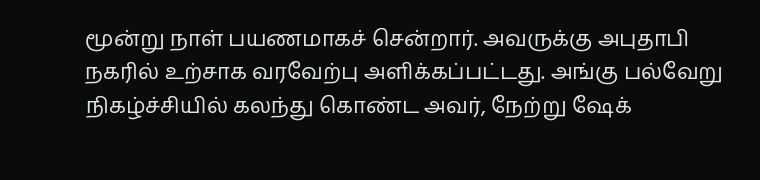மூன்று நாள் பயணமாகச் சென்றார். அவருக்கு அபுதாபி நகரில் உற்சாக வரவேற்பு அளிக்கப்பட்டது. அங்கு பல்வேறு நிகழ்ச்சியில் கலந்து கொண்ட அவர், நேற்று ஷேக்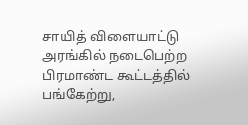சாயித் விளையாட்டு அரங்கில் நடைபெற்ற பிரமாண்ட கூட்டத்தில் பங்கேற்று,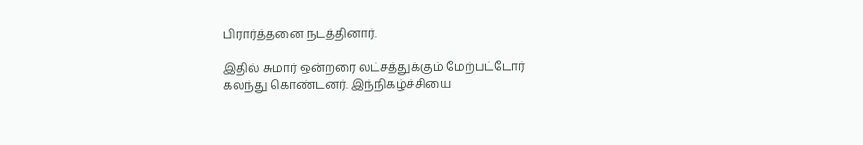பிரார்த்தனை நடத்தினார்.

இதில் சுமார் ஒன்றரை லட்சத்துக்கும் மேற்பட்டோர் கலந்து கொண்டனர். இந்நிகழ்ச்சியை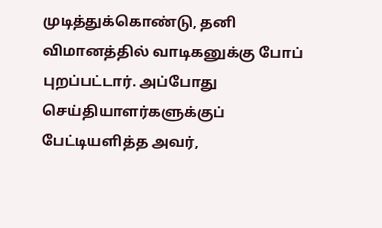முடித்துக்கொண்டு, தனி விமானத்தில் வாடிகனுக்கு போப் புறப்பட்டார். அப்போது செய்தியாளர்களுக்குப் பேட்டியளித்த அவர்,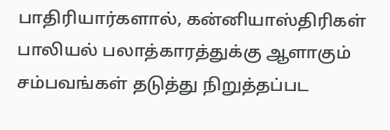பாதிரியார்களால், கன்னியாஸ்திரிகள் பாலியல் பலாத்காரத்துக்கு ஆளாகும் சம்பவங்கள் தடுத்து நிறுத்தப்பட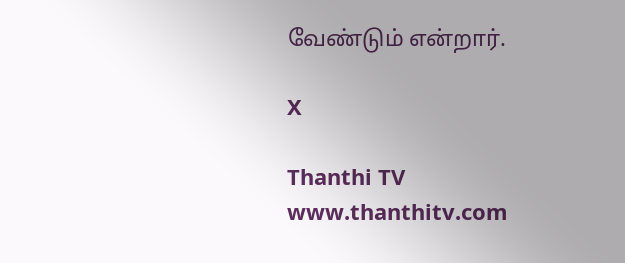வேண்டும் என்றார்.

X

Thanthi TV
www.thanthitv.com